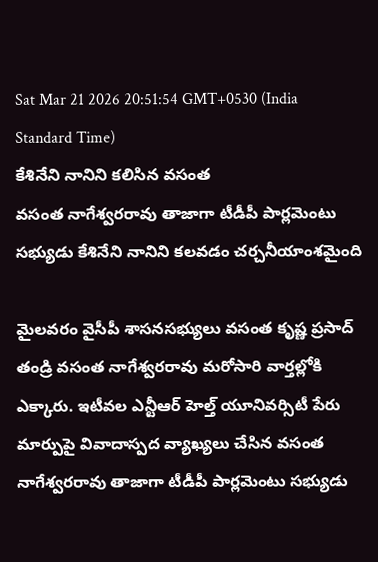Sat Mar 21 2026 20:51:54 GMT+0530 (India Standard Time)
కేశినేని నానిని కలిసిన వసంత
వసంత నాగేశ్వరరావు తాజాగా టీడీపీ పార్లమెంటు సభ్యుడు కేశినేని నానిని కలవడం చర్చనీయాంశమైంది

మైలవరం వైసీపీ శాసనసభ్యులు వసంత కృష్ణ ప్రసాద్ తండ్రి వసంత నాగేశ్వరరావు మరోసారి వార్తల్లోకి ఎక్కారు. ఇటీవల ఎన్టీఆర్ హెల్త్ యూనివర్సిటీ పేరు మార్పుపై వివాదాస్పద వ్యాఖ్యలు చేసిన వసంత నాగేశ్వరరావు తాజాగా టీడీపీ పార్లమెంటు సభ్యుడు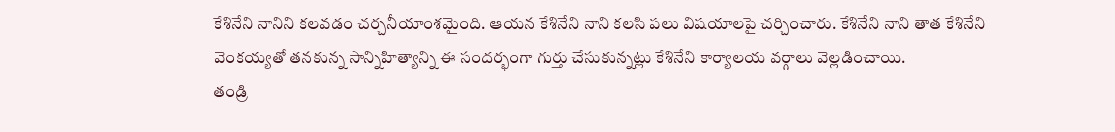కేశినేని నానిని కలవడం చర్చనీయాంశమైంది. ఆయన కేశినేని నాని కలసి పలు విషయాలపై చర్చించారు. కేశినేని నాని తాత కేశినేని వెంకయ్యతో తనకున్న సాన్నిహిత్యాన్ని ఈ సందర్భంగా గుర్తు చేసుకున్నట్లు కేశినేని కార్యాలయ వర్గాలు వెల్లడించాయి.
తండ్రి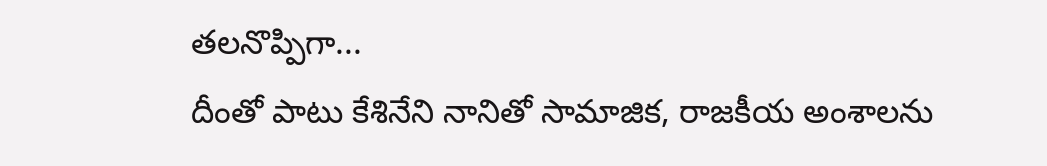తలనొప్పిగా...
దీంతో పాటు కేశినేని నానితో సామాజిక, రాజకీయ అంశాలను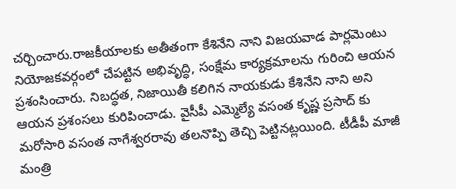చర్చించారు.రాజకీయాలకు అతీతంగా కేశినేని నాని విజయవాడ పార్లమెంటు నియోజకవర్గంలో చేపట్టిన అభివృద్ధి, సంక్షేమ కార్యక్రమాలను గురించి ఆయన ప్రశంసించారు. నిబద్ధత, నిజాయితీ కలిగిన నాయకుడు కేశినేని నాని అని ఆయన ప్రశంసలు కురిపించాడు. వైసీపీ ఎమ్మెల్యే వసంత కృష్ణ ప్రసాద్ కు మరోసారి వసంత నాగేశ్వరరావు తలనొప్పి తెచ్చి పెట్టినట్లయింది. టీడీపీ మాజీ మంత్రి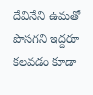దేవినేని ఉమతో పొసగని ఇద్దరూ కలవడం కూడా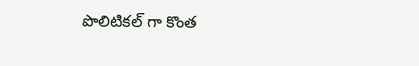పొలిటికల్ గా కొంత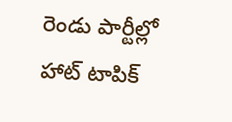రెండు పార్టీల్లో హాట్ టాపిక్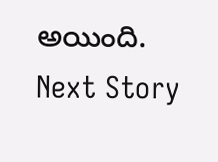అయింది.
Next Story